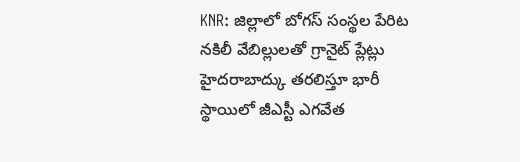KNR: జిల్లాలో బోగస్ సంస్థల పేరిట నకిలీ వేబిల్లులతో గ్రానైట్ ప్లేట్లు హైదరాబాద్కు తరలిస్తూ భారీ స్థాయిలో జీఎస్టీ ఎగవేత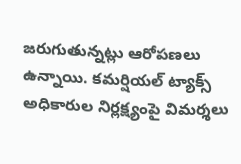జరుగుతున్నట్లు ఆరోపణలు ఉన్నాయి. కమర్షియల్ ట్యాక్స్ అధికారుల నిర్లక్ష్యంపై విమర్శలు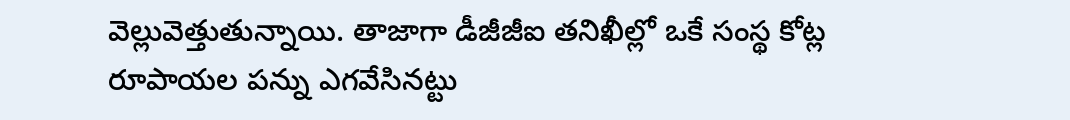వెల్లువెత్తుతున్నాయి. తాజాగా డీజీజీఐ తనిఖీల్లో ఒకే సంస్థ కోట్ల రూపాయల పన్ను ఎగవేసినట్టు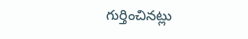గుర్తించినట్లు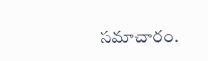సమాచారం.